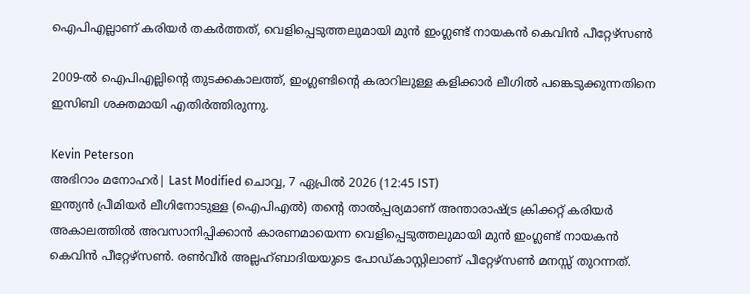ഐപിഎല്ലാണ് കരിയർ തകർത്തത്, വെളിപ്പെടുത്തലുമായി മുൻ ഇംഗ്ലണ്ട് നായകൻ കെവിൻ പീറ്റേഴ്സൺ

2009-ല്‍ ഐപിഎല്ലിന്റെ തുടക്കകാലത്ത്, ഇംഗ്ലണ്ടിന്റെ കരാറിലുള്ള കളിക്കാര്‍ ലീഗില്‍ പങ്കെടുക്കുന്നതിനെ ഇസിബി ശക്തമായി എതിര്‍ത്തിരുന്നു.

Kevin Peterson
അഭിറാം മനോഹർ| Last Modified ചൊവ്വ, 7 ഏപ്രില്‍ 2026 (12:45 IST)
ഇന്ത്യന്‍ പ്രീമിയര്‍ ലീഗിനോടുള്ള (ഐപിഎല്‍) തന്റെ താല്‍പ്പര്യമാണ് അന്താരാഷ്ട്ര ക്രിക്കറ്റ് കരിയര്‍ അകാലത്തില്‍ അവസാനിപ്പിക്കാന്‍ കാരണമായെന്ന വെളിപ്പെടുത്തലുമായി മുന്‍ ഇംഗ്ലണ്ട് നായകന്‍ കെവിന്‍ പീറ്റേഴ്‌സണ്‍. രണ്‍വീര്‍ അല്ലഹ്ബാദിയയുടെ പോഡ്കാസ്റ്റിലാണ് പീറ്റേഴ്‌സണ്‍ മനസ്സ് തുറന്നത്.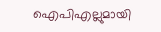ഐപിഎല്ലുമായി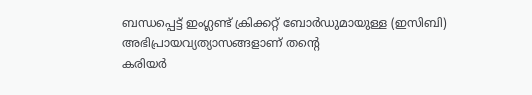ബന്ധപ്പെട്ട് ഇംഗ്ലണ്ട് ക്രിക്കറ്റ് ബോര്‍ഡുമായുള്ള (ഇസിബി) അഭിപ്രായവ്യത്യാസങ്ങളാണ് തന്റെ
കരിയര്‍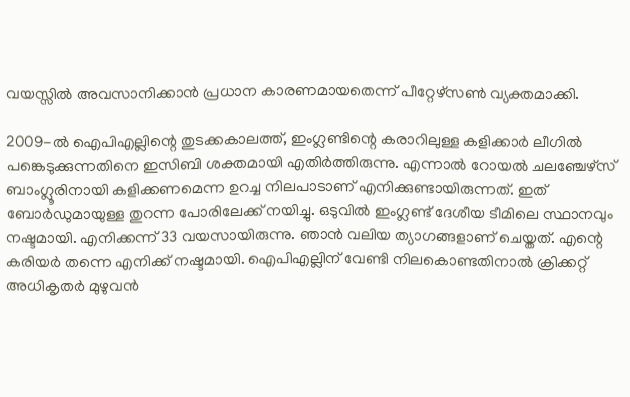വയസ്സില്‍ അവസാനിക്കാന്‍ പ്രധാന കാരണമായതെന്ന് പീറ്റേഴ്‌സണ്‍ വ്യക്തമാക്കി.

2009-ല്‍ ഐപിഎല്ലിന്റെ തുടക്കകാലത്ത്, ഇംഗ്ലണ്ടിന്റെ കരാറിലുള്ള കളിക്കാര്‍ ലീഗില്‍ പങ്കെടുക്കുന്നതിനെ ഇസിബി ശക്തമായി എതിര്‍ത്തിരുന്നു. എന്നാല്‍ റോയല്‍ ചലഞ്ചേഴ്‌സ് ബാംഗ്ലൂരിനായി കളിക്കണമെന്ന ഉറച്ച നിലപാടാണ് എനിക്കുണ്ടായിരുന്നത്. ഇത് ബോര്‍ഡുമായുള്ള തുറന്ന പോരിലേക്ക് നയിച്ചു. ഒടുവില്‍ ഇംഗ്ലണ്ട് ദേശീയ ടീമിലെ സ്ഥാനവും നഷ്ടമായി. എനിക്കന്ന് 33 വയസായിരുന്നു. ഞാന്‍ വലിയ ത്യാഗങ്ങളാണ് ചെയ്തത്. എന്റെ കരിയര്‍ തന്നെ എനിക്ക് നഷ്ടമായി. ഐപിഎല്ലിന് വേണ്ടി നിലകൊണ്ടതിനാല്‍ ക്രിക്കറ്റ് അധികൃതര്‍ മുഴുവന്‍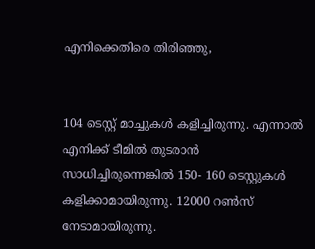എനിക്കെതിരെ തിരിഞ്ഞു,


104 ടെസ്റ്റ് മാച്ചുകള്‍ കളിച്ചിരുന്നു. എന്നാല്‍ എനിക്ക് ടീമില്‍ തുടരാന്‍ സാധിച്ചിരുന്നെങ്കില്‍ 150- 160 ടെസ്റ്റുകള്‍ കളിക്കാമായിരുന്നു. 12000 റണ്‍സ് നേടാമായിരുന്നു.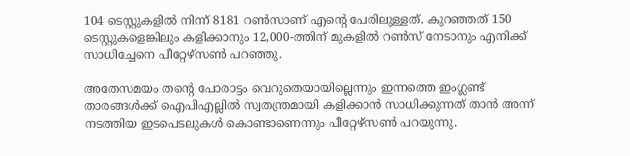104 ടെസ്റ്റുകളില്‍ നിന്ന് 8181 റണ്‍സാണ് എന്റെ പേരിലുള്ളത്. കുറഞ്ഞത് 150 ടെസ്റ്റുകളെങ്കിലും കളിക്കാനും 12,000-ത്തിന് മുകളില്‍ റണ്‍സ് നേടാനും എനിക്ക് സാധിച്ചേനെ പീറ്റേഴ്‌സണ്‍ പറഞ്ഞു.

അതേസമയം തന്റെ പോരാട്ടം വെറുതെയായില്ലെന്നും ഇന്നത്തെ ഇംഗ്ലണ്ട് താരങ്ങള്‍ക്ക് ഐപിഎല്ലില്‍ സ്വതന്ത്രമായി കളിക്കാന്‍ സാധിക്കുന്നത് താന്‍ അന്ന് നടത്തിയ ഇടപെടലുകള്‍ കൊണ്ടാണെന്നും പീറ്റേഴ്‌സണ്‍ പറയുന്നു.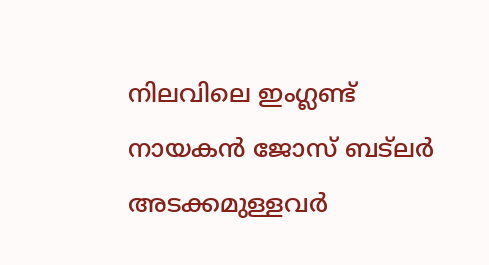നിലവിലെ ഇംഗ്ലണ്ട് നായകന്‍ ജോസ് ബട്‌ലര്‍ അടക്കമുള്ളവര്‍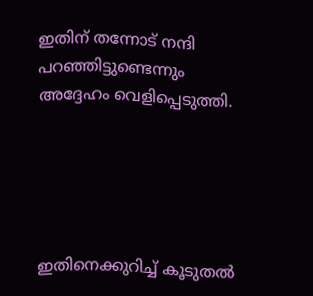ഇതിന് തന്നോട് നന്ദി പറഞ്ഞിട്ടുണ്ടെന്നും അദ്ദേഹം വെളിപ്പെടുത്തി.





ഇതിനെക്കുറിച്ച് കൂടുതല്‍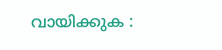വായിക്കുക :